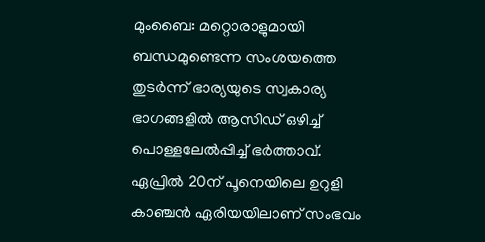മുംബൈ: മറ്റൊരാളുമായി ബന്ധമുണ്ടെന്ന സംശയത്തെ തുടർന്ന് ഭാര്യയുടെ സ്വകാര്യ ഭാഗങ്ങളിൽ ആസിഡ് ഒഴിച്ച് പൊള്ളലേൽപ്പിച്ച് ഭർത്താവ്. ഏപ്രിൽ 20ന് പൂനെയിലെ ഉറുളി കാഞ്ചൻ ഏരിയയിലാണ് സംഭവം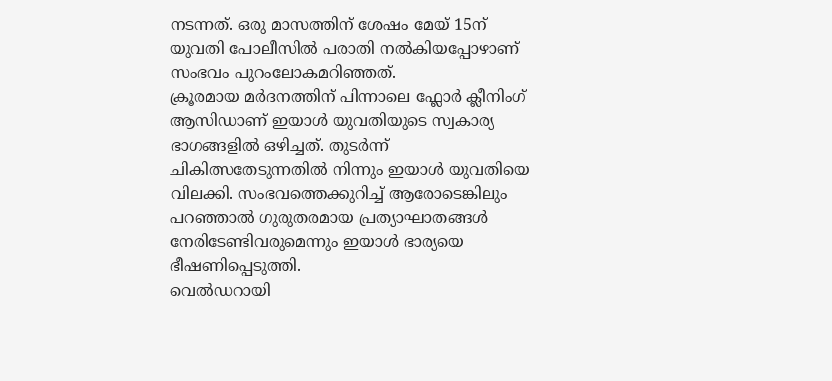നടന്നത്. ഒരു മാസത്തിന് ശേഷം മേയ് 15ന് യുവതി പോലീസിൽ പരാതി നൽകിയപ്പോഴാണ് സംഭവം പുറംലോകമറിഞ്ഞത്.
ക്രൂരമായ മർദനത്തിന് പിന്നാലെ ഫ്ലോർ ക്ലീനിംഗ് ആസിഡാണ് ഇയാൾ യുവതിയുടെ സ്വകാര്യ ഭാഗങ്ങളിൽ ഒഴിച്ചത്. തുടർന്ന് ചികിത്സതേടുന്നതിൽ നിന്നും ഇയാൾ യുവതിയെ വിലക്കി. സംഭവത്തെക്കുറിച്ച് ആരോടെങ്കിലും പറഞ്ഞാൽ ഗുരുതരമായ പ്രത്യാഘാതങ്ങൾ നേരിടേണ്ടിവരുമെന്നും ഇയാൾ ഭാര്യയെ ഭീഷണിപ്പെടുത്തി.
വെൽഡറായി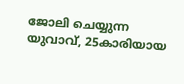ജോലി ചെയ്യുന്ന യുവാവ്, 25കാരിയായ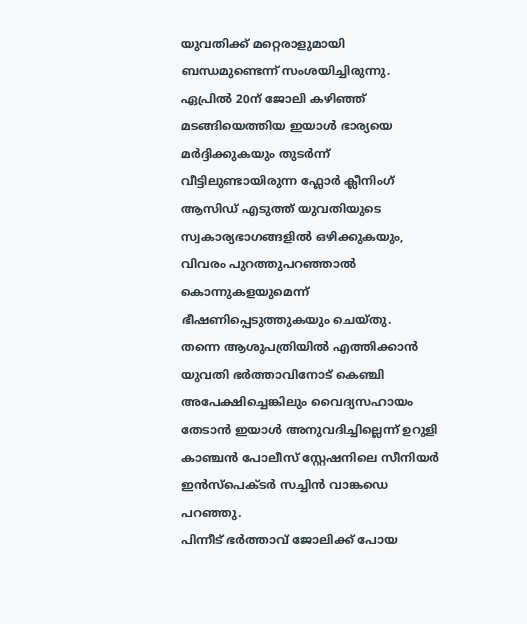യുവതിക്ക് മറ്റെരാളുമായി ബന്ധമുണ്ടെന്ന് സംശയിച്ചിരുന്നു. ഏപ്രിൽ 20ന് ജോലി കഴിഞ്ഞ് മടങ്ങിയെത്തിയ ഇയാൾ ഭാര്യയെ മർദ്ദിക്കുകയും തുടർന്ന് വീട്ടിലുണ്ടായിരുന്ന ഫ്ലോർ ക്ലീനിംഗ് ആസിഡ് എടുത്ത് യുവതിയുടെ സ്വകാര്യഭാഗങ്ങളിൽ ഒഴിക്കുകയും, വിവരം പുറത്തുപറഞ്ഞാൽ കൊന്നുകളയുമെന്ന് ഭീഷണിപ്പെടുത്തുകയും ചെയ്തു.
തന്നെ ആശുപത്രിയിൽ എത്തിക്കാൻ യുവതി ഭർത്താവിനോട് കെഞ്ചി അപേക്ഷിച്ചെങ്കിലും വൈദ്യസഹായം തേടാൻ ഇയാൾ അനുവദിച്ചില്ലെന്ന് ഉറുളി കാഞ്ചൻ പോലീസ് സ്റ്റേഷനിലെ സീനിയർ ഇൻസ്പെക്ടർ സച്ചിൻ വാങ്കഡെ പറഞ്ഞു.
പിന്നീട് ഭർത്താവ് ജോലിക്ക് പോയ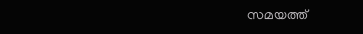സമയത്ത്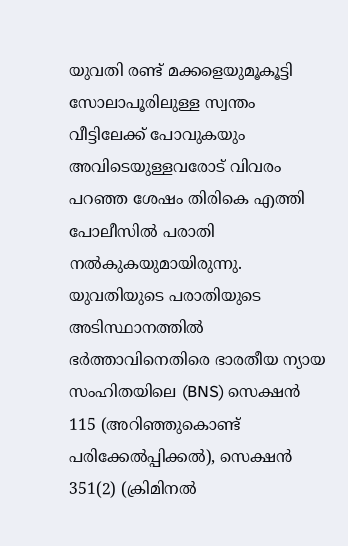യുവതി രണ്ട് മക്കളെയുമൂകൂട്ടി സോലാപൂരിലുള്ള സ്വന്തം വീട്ടിലേക്ക് പോവുകയും അവിടെയുള്ളവരോട് വിവരം പറഞ്ഞ ശേഷം തിരികെ എത്തി പോലീസിൽ പരാതി നൽകുകയുമായിരുന്നു.
യുവതിയുടെ പരാതിയുടെ അടിസ്ഥാനത്തിൽ ഭർത്താവിനെതിരെ ഭാരതീയ ന്യായ സംഹിതയിലെ (BNS) സെക്ഷൻ 115 (അറിഞ്ഞുകൊണ്ട് പരിക്കേൽപ്പിക്കൽ), സെക്ഷൻ 351(2) (ക്രിമിനൽ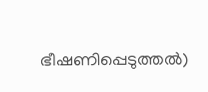ഭീഷണിപ്പെടുത്തൽ)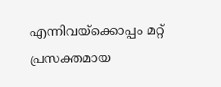എന്നിവയ്ക്കൊപ്പം മറ്റ് പ്രസക്തമായ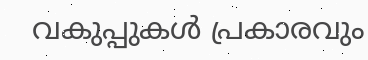വകുപ്പുകൾ പ്രകാരവും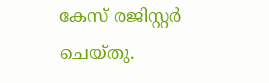കേസ് രജിസ്റ്റർ ചെയ്തു.